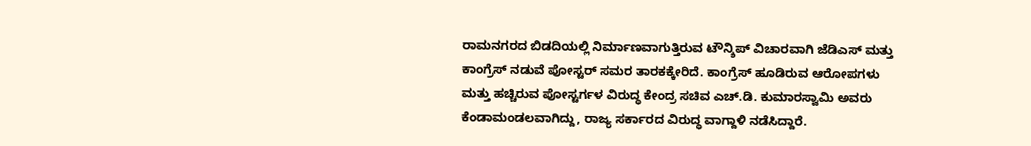ರಾಮನಗರದ ಬಿಡದಿಯಲ್ಲಿ ನಿರ್ಮಾಣವಾಗುತ್ತಿರುವ ಟೌನ್ಶಿಪ್ ವಿಚಾರವಾಗಿ ಜೆಡಿಎಸ್ ಮತ್ತು ಕಾಂಗ್ರೆಸ್ ನಡುವೆ ಪೋಸ್ಟರ್ ಸಮರ ತಾರಕಕ್ಕೇರಿದೆ. ಕಾಂಗ್ರೆಸ್ ಹೂಡಿರುವ ಆರೋಪಗಳು ಮತ್ತು ಹಚ್ಚಿರುವ ಪೋಸ್ಟರ್ಗಳ ವಿರುದ್ಧ ಕೇಂದ್ರ ಸಚಿವ ಎಚ್.ಡಿ. ಕುಮಾರಸ್ವಾಮಿ ಅವರು ಕೆಂಡಾಮಂಡಲವಾಗಿದ್ದು, ರಾಜ್ಯ ಸರ್ಕಾರದ ವಿರುದ್ಧ ವಾಗ್ದಾಳಿ ನಡೆಸಿದ್ದಾರೆ.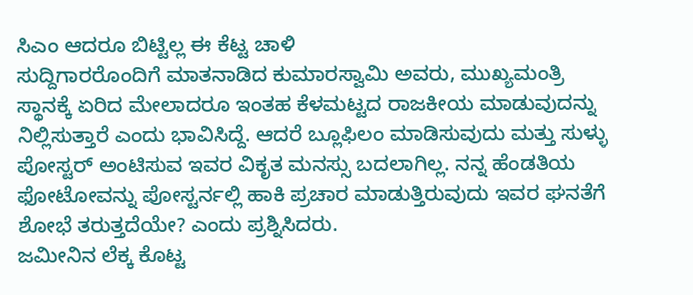ಸಿಎಂ ಆದರೂ ಬಿಟ್ಟಿಲ್ಲ ಈ ಕೆಟ್ಟ ಚಾಳಿ
ಸುದ್ದಿಗಾರರೊಂದಿಗೆ ಮಾತನಾಡಿದ ಕುಮಾರಸ್ವಾಮಿ ಅವರು, ಮುಖ್ಯಮಂತ್ರಿ ಸ್ಥಾನಕ್ಕೆ ಏರಿದ ಮೇಲಾದರೂ ಇಂತಹ ಕೆಳಮಟ್ಟದ ರಾಜಕೀಯ ಮಾಡುವುದನ್ನು ನಿಲ್ಲಿಸುತ್ತಾರೆ ಎಂದು ಭಾವಿಸಿದ್ದೆ. ಆದರೆ ಬ್ಲೂಫಿಲಂ ಮಾಡಿಸುವುದು ಮತ್ತು ಸುಳ್ಳು ಪೋಸ್ಟರ್ ಅಂಟಿಸುವ ಇವರ ವಿಕೃತ ಮನಸ್ಸು ಬದಲಾಗಿಲ್ಲ. ನನ್ನ ಹೆಂಡತಿಯ ಫೋಟೋವನ್ನು ಪೋಸ್ಟರ್ನಲ್ಲಿ ಹಾಕಿ ಪ್ರಚಾರ ಮಾಡುತ್ತಿರುವುದು ಇವರ ಘನತೆಗೆ ಶೋಭೆ ತರುತ್ತದೆಯೇ? ಎಂದು ಪ್ರಶ್ನಿಸಿದರು.
ಜಮೀನಿನ ಲೆಕ್ಕ ಕೊಟ್ಟ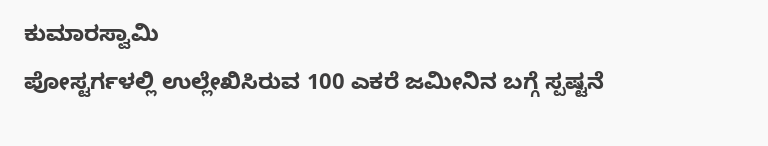ಕುಮಾರಸ್ವಾಮಿ
ಪೋಸ್ಟರ್ಗಳಲ್ಲಿ ಉಲ್ಲೇಖಿಸಿರುವ 100 ಎಕರೆ ಜಮೀನಿನ ಬಗ್ಗೆ ಸ್ಪಷ್ಟನೆ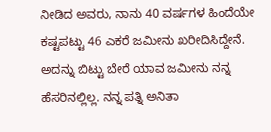ನೀಡಿದ ಅವರು, ನಾನು 40 ವರ್ಷಗಳ ಹಿಂದೆಯೇ ಕಷ್ಟಪಟ್ಟು 46 ಎಕರೆ ಜಮೀನು ಖರೀದಿಸಿದ್ದೇನೆ. ಅದನ್ನು ಬಿಟ್ಟು ಬೇರೆ ಯಾವ ಜಮೀನು ನನ್ನ ಹೆಸರಿನಲ್ಲಿಲ್ಲ. ನನ್ನ ಪತ್ನಿ ಅನಿತಾ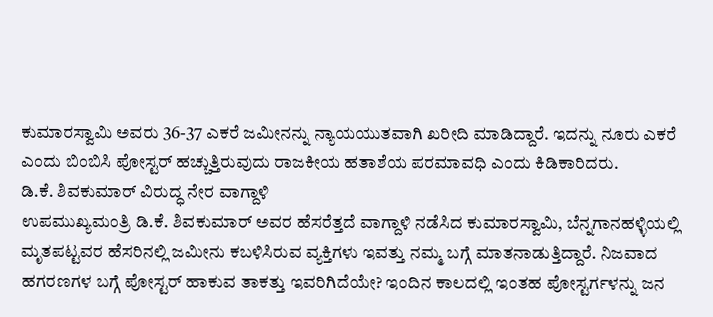ಕುಮಾರಸ್ವಾಮಿ ಅವರು 36-37 ಎಕರೆ ಜಮೀನನ್ನು ನ್ಯಾಯಯುತವಾಗಿ ಖರೀದಿ ಮಾಡಿದ್ದಾರೆ. ಇದನ್ನು ನೂರು ಎಕರೆ ಎಂದು ಬಿಂಬಿಸಿ ಪೋಸ್ಟರ್ ಹಚ್ಚುತ್ತಿರುವುದು ರಾಜಕೀಯ ಹತಾಶೆಯ ಪರಮಾವಧಿ ಎಂದು ಕಿಡಿಕಾರಿದರು.
ಡಿ.ಕೆ. ಶಿವಕುಮಾರ್ ವಿರುದ್ಧ ನೇರ ವಾಗ್ದಾಳಿ
ಉಪಮುಖ್ಯಮಂತ್ರಿ ಡಿ.ಕೆ. ಶಿವಕುಮಾರ್ ಅವರ ಹೆಸರೆತ್ತದೆ ವಾಗ್ದಾಳಿ ನಡೆಸಿದ ಕುಮಾರಸ್ವಾಮಿ, ಬೆನ್ನಗಾನಹಳ್ಳಿಯಲ್ಲಿ ಮೃತಪಟ್ಟವರ ಹೆಸರಿನಲ್ಲಿ ಜಮೀನು ಕಬಳಿಸಿರುವ ವ್ಯಕ್ತಿಗಳು ಇವತ್ತು ನಮ್ಮ ಬಗ್ಗೆ ಮಾತನಾಡುತ್ತಿದ್ದಾರೆ. ನಿಜವಾದ ಹಗರಣಗಳ ಬಗ್ಗೆ ಪೋಸ್ಟರ್ ಹಾಕುವ ತಾಕತ್ತು ಇವರಿಗಿದೆಯೇ? ಇಂದಿನ ಕಾಲದಲ್ಲಿ ಇಂತಹ ಪೋಸ್ಟರ್ಗಳನ್ನು ಜನ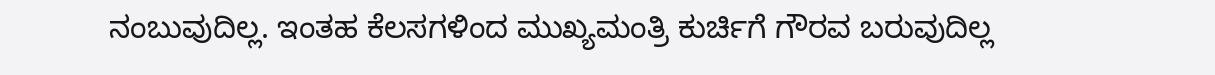ನಂಬುವುದಿಲ್ಲ. ಇಂತಹ ಕೆಲಸಗಳಿಂದ ಮುಖ್ಯಮಂತ್ರಿ ಕುರ್ಚಿಗೆ ಗೌರವ ಬರುವುದಿಲ್ಲ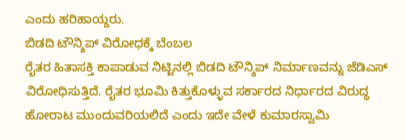ಎಂದು ಹರಿಹಾಯ್ದರು.
ಬಿಡದಿ ಟೌನ್ಶಿಪ್ ವಿರೋಧಕ್ಕೆ ಬೆಂಬಲ
ರೈತರ ಹಿತಾಸಕ್ತಿ ಕಾಪಾಡುವ ನಿಟ್ಟಿನಲ್ಲಿ ಬಿಡದಿ ಟೌನ್ಶಿಪ್ ನಿರ್ಮಾಣವನ್ನು ಜೆಡಿಎಸ್ ವಿರೋಧಿಸುತ್ತಿದೆ. ರೈತರ ಭೂಮಿ ಕಿತ್ತುಕೊಳ್ಳುವ ಸರ್ಕಾರದ ನಿರ್ಧಾರದ ವಿರುದ್ಧ ಹೋರಾಟ ಮುಂದುವರಿಯಲಿದೆ ಎಂದು ಇದೇ ವೇಳೆ ಕುಮಾರಸ್ವಾಮಿ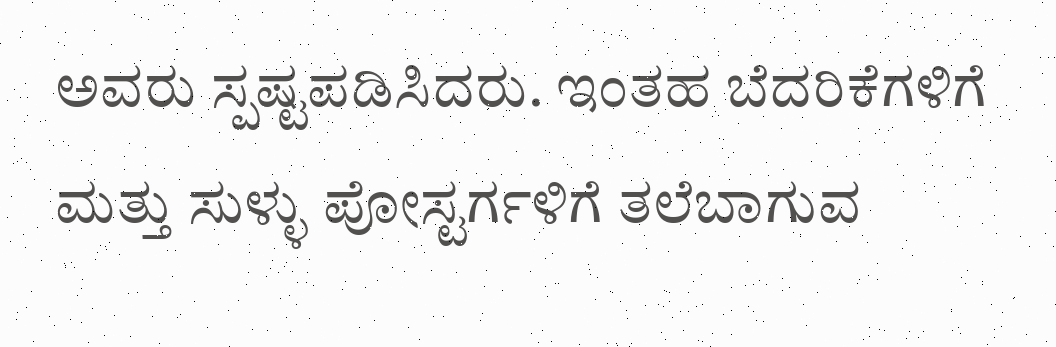ಅವರು ಸ್ಪಷ್ಟಪಡಿಸಿದರು. ಇಂತಹ ಬೆದರಿಕೆಗಳಿಗೆ ಮತ್ತು ಸುಳ್ಳು ಪೋಸ್ಟರ್ಗಳಿಗೆ ತಲೆಬಾಗುವ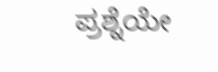ಪ್ರಶ್ನೆಯೇ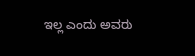ಇಲ್ಲ ಎಂದು ಅವರು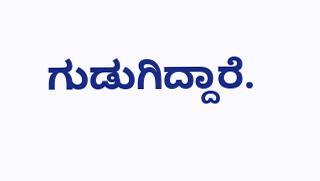ಗುಡುಗಿದ್ದಾರೆ.